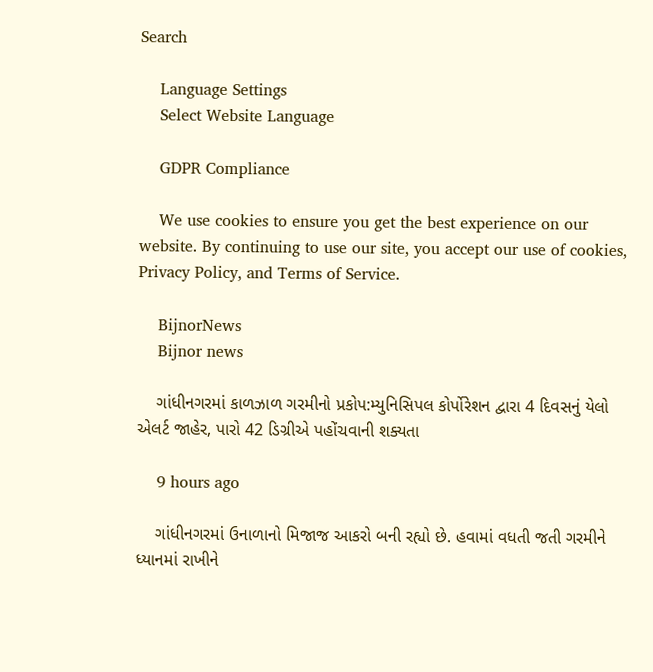Search

    Language Settings
    Select Website Language

    GDPR Compliance

    We use cookies to ensure you get the best experience on our website. By continuing to use our site, you accept our use of cookies, Privacy Policy, and Terms of Service.

    BijnorNews
    Bijnor news

    ગાંધીનગરમાં કાળઝાળ ગરમીનો પ્રકોપ:મ્યુનિસિપલ કોર્પોરેશન દ્વારા 4 દિવસનું યેલો એલર્ટ જાહેર, પારો 42 ડિગ્રીએ પહોંચવાની શક્યતા

    9 hours ago

    ગાંધીનગરમાં ઉનાળાનો મિજાજ આકરો બની રહ્યો છે. હવામાં વધતી જતી ગરમીને ધ્યાનમાં રાખીને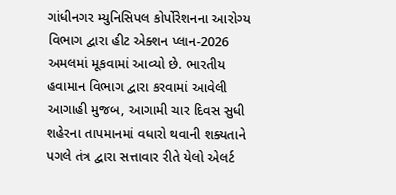ગાંધીનગર મ્યુનિસિપલ કોર્પોરેશનના આરોગ્ય વિભાગ દ્વારા હીટ એક્શન પ્લાન-2026 અમલમાં મૂકવામાં આવ્યો છે. ભારતીય હવામાન વિભાગ દ્વારા કરવામાં આવેલી આગાહી મુજબ, આગામી ચાર દિવસ સુધી શહેરના તાપમાનમાં વધારો થવાની શક્યતાને પગલે તંત્ર દ્વારા સત્તાવાર રીતે યેલો એલર્ટ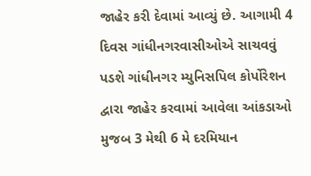જાહેર કરી દેવામાં આવ્યું છે. આગામી 4 દિવસ ગાંધીનગરવાસીઓએ સાચવવું પડશે ગાંધીનગર મ્યુનિસપિલ કોર્પોરેશન દ્વારા જાહેર કરવામાં આવેલા આંકડાઓ મુજબ 3 મેથી 6 મે દરમિયાન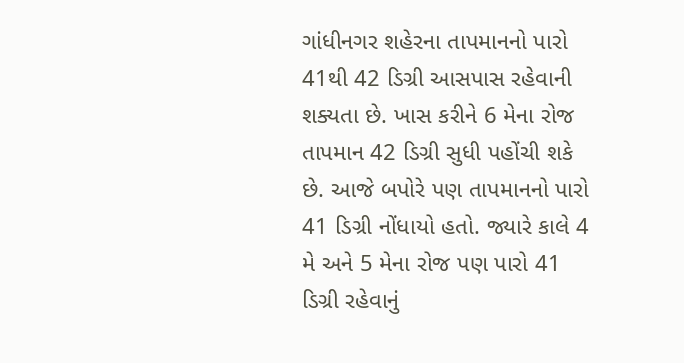ગાંધીનગર શહેરના તાપમાનનો પારો 41થી 42 ડિગ્રી આસપાસ રહેવાની શક્યતા છે. ખાસ કરીને 6 મેના રોજ તાપમાન 42 ડિગ્રી સુધી પહોંચી શકે છે. આજે બપોરે પણ તાપમાનનો પારો 41 ડિગ્રી નોંધાયો હતો. જ્યારે કાલે 4 મે અને 5 મેના રોજ પણ પારો 41 ડિગ્રી રહેવાનું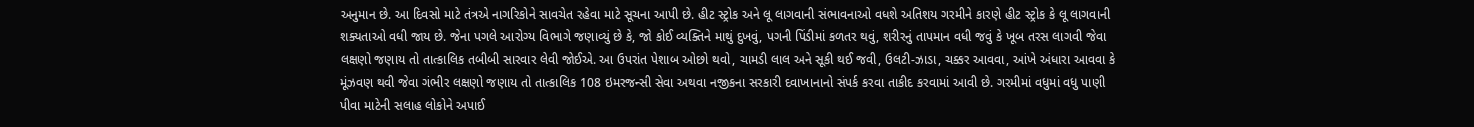અનુમાન છે. આ દિવસો માટે તંત્રએ નાગરિકોને સાવચેત રહેવા માટે સૂચના આપી છે. હીટ સ્ટ્રોક અને લૂ લાગવાની સંભાવનાઓ વધશે અતિશય ગરમીને કારણે હીટ સ્ટ્રોક કે લૂ લાગવાની શક્યતાઓ વધી જાય છે. જેના પગલે આરોગ્ય વિભાગે જણાવ્યું છે કે, જો કોઈ વ્યક્તિને માથું દુખવું, પગની પિંડીમાં કળતર થવું, શરીરનું તાપમાન વધી જવું કે ખૂબ તરસ લાગવી જેવા લક્ષણો જણાય તો તાત્કાલિક તબીબી સારવાર લેવી જોઈએ. આ ઉપરાંત પેશાબ ઓછો થવો, ચામડી લાલ અને સૂકી થઈ જવી, ઉલટી-ઝાડા, ચક્કર આવવા, આંખે અંધારા આવવા કે મૂંઝવણ થવી જેવા ગંભીર લક્ષણો જણાય તો તાત્કાલિક 108 ઇમરજન્સી સેવા અથવા નજીકના સરકારી દવાખાનાનો સંપર્ક કરવા તાકીદ કરવામાં આવી છે. ગરમીમાં વધુમાં વધુ પાણી પીવા માટેની સલાહ લોકોને અપાઈ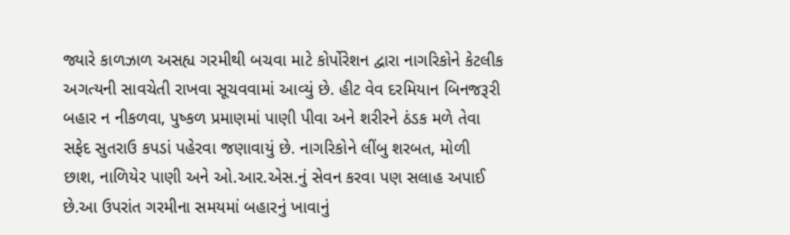જ્યારે કાળઝાળ અસહ્ય ગરમીથી બચવા માટે કોર્પોરેશન દ્વારા નાગરિકોને કેટલીક અગત્યની સાવચેતી રાખવા સૂચવવામાં આવ્યું છે. હીટ વેવ દરમિયાન બિનજરૂરી બહાર ન નીકળવા, પુષ્કળ પ્રમાણમાં પાણી પીવા અને શરીરને ઠંડક મળે તેવા સફેદ સુતરાઉ કપડાં પહેરવા જણાવાયું છે. નાગરિકોને લીંબુ શરબત, મોળી છાશ, નાળિયેર પાણી અને ઓ.આર.એસ.નું સેવન કરવા પણ સલાહ અપાઈ છે.આ ઉપરાંત ગરમીના સમયમાં બહારનું ખાવાનું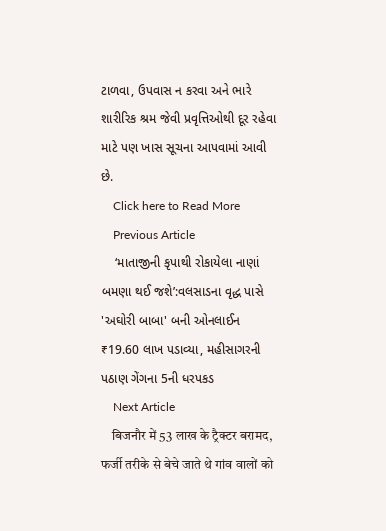ટાળવા, ઉપવાસ ન કરવા અને ભારે શારીરિક શ્રમ જેવી પ્રવૃત્તિઓથી દૂર રહેવા માટે પણ ખાસ સૂચના આપવામાં આવી છે.
    Click here to Read More
    Previous Article
    ‘માતાજીની કૃપાથી રોકાયેલા નાણાં બમણા થઈ જશે’:વલસાડના વૃદ્ધ પાસે 'અઘોરી બાબા' બની ઓનલાઈન ₹19.60 લાખ પડાવ્યા, મહીસાગરની પઠાણ ગેંગના 5ની ધરપકડ
    Next Article
    बिजनौर में 53 लाख के ट्रैक्टर बरामद, फर्जी तरीके से बेचे जाते थे गांव वालों को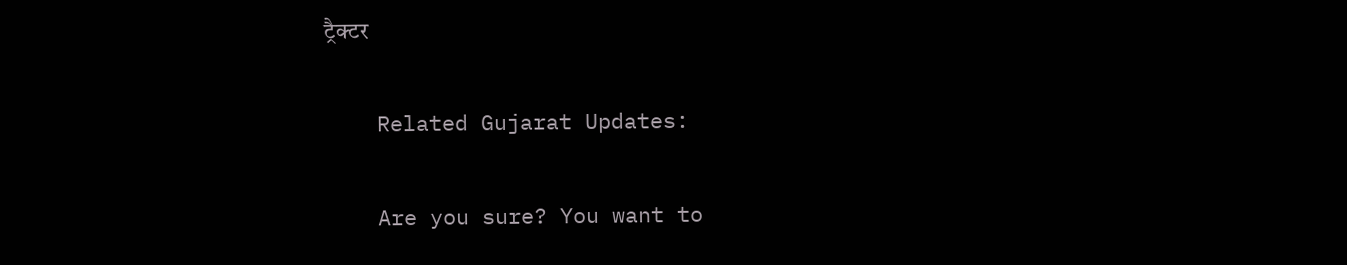ट्रैक्टर

    Related Gujarat Updates:

    Are you sure? You want to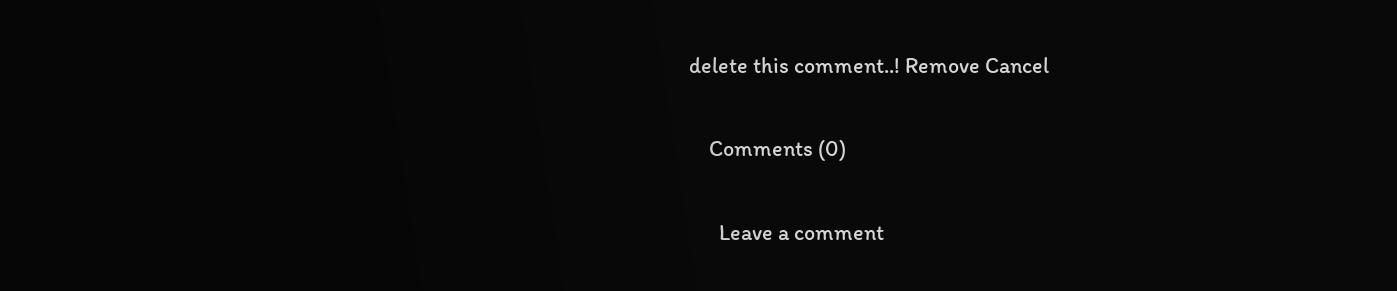delete this comment..! Remove Cancel

    Comments (0)

      Leave a comment